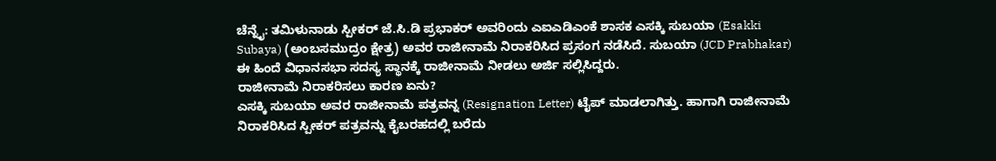ಚೆನ್ನೈ: ತಮಿಳುನಾಡು ಸ್ಪೀಕರ್ ಜೆ.ಸಿ.ಡಿ ಪ್ರಭಾಕರ್ ಅವರಿಂದು ಎಐಎಡಿಎಂಕೆ ಶಾಸಕ ಎಸಕ್ಕಿ ಸುಬಯಾ (Esakki Subaya) (ಅಂಬಸಮುದ್ರಂ ಕ್ಷೇತ್ರ) ಅವರ ರಾಜೀನಾಮೆ ನಿರಾಕರಿಸಿದ ಪ್ರಸಂಗ ನಡೆಸಿದೆ. ಸುಬಯಾ (JCD Prabhakar) ಈ ಹಿಂದೆ ವಿಧಾನಸಭಾ ಸದಸ್ಯ ಸ್ಥಾನಕ್ಕೆ ರಾಜೀನಾಮೆ ನೀಡಲು ಅರ್ಜಿ ಸಲ್ಲಿಸಿದ್ದರು.
ರಾಜೀನಾಮೆ ನಿರಾಕರಿಸಲು ಕಾರಣ ಏನು?
ಎಸಕ್ಕಿ ಸುಬಯಾ ಅವರ ರಾಜೀನಾಮೆ ಪತ್ರವನ್ನ (Resignation Letter) ಟೈಪ್ ಮಾಡಲಾಗಿತ್ತು. ಹಾಗಾಗಿ ರಾಜೀನಾಮೆ ನಿರಾಕರಿಸಿದ ಸ್ಪೀಕರ್ ಪತ್ರವನ್ನು ಕೈಬರಹದಲ್ಲಿ ಬರೆದು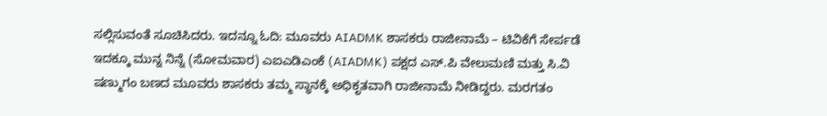ಸಲ್ಲಿಸುವಂತೆ ಸೂಚಿಸಿದರು. ಇದನ್ನೂ ಓದಿ: ಮೂವರು AIADMK ಶಾಸಕರು ರಾಜೀನಾಮೆ – ಟಿವಿಕೆಗೆ ಸೇರ್ಪಡೆ
ಇದಕ್ಕೂ ಮುನ್ನ ನಿನ್ನೆ (ಸೋಮವಾರ) ಎಐಎಡಿಎಂಕೆ (AIADMK) ಪಕ್ಷದ ಎಸ್.ಪಿ ವೇಲುಮಣಿ ಮತ್ತು ಸಿ.ವಿ ಷಣ್ಮುಗಂ ಬಣದ ಮೂವರು ಶಾಸಕರು ತಮ್ಮ ಸ್ಥಾನಕ್ಕೆ ಅಧಿಕೃತವಾಗಿ ರಾಜೀನಾಮೆ ನೀಡಿದ್ದರು. ಮರಗತಂ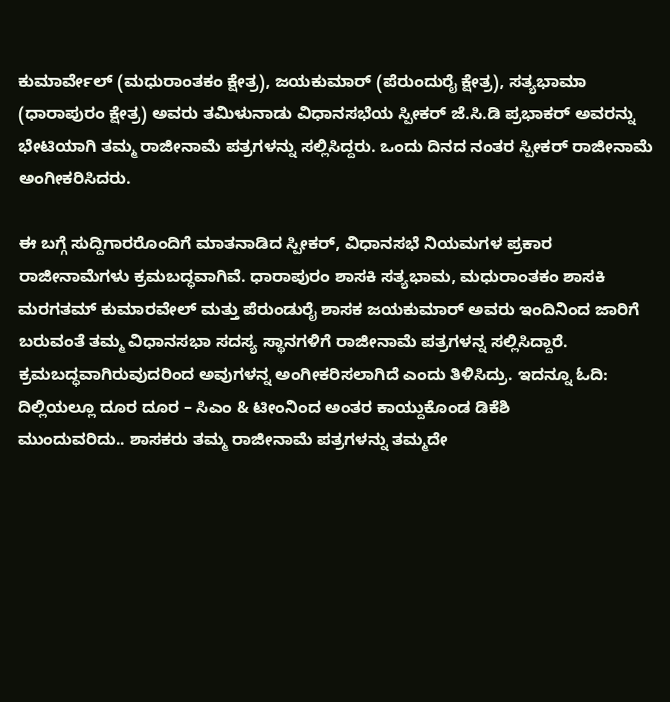ಕುಮಾರ್ವೇಲ್ (ಮಧುರಾಂತಕಂ ಕ್ಷೇತ್ರ), ಜಯಕುಮಾರ್ (ಪೆರುಂದುರೈ ಕ್ಷೇತ್ರ), ಸತ್ಯಭಾಮಾ (ಧಾರಾಪುರಂ ಕ್ಷೇತ್ರ) ಅವರು ತಮಿಳುನಾಡು ವಿಧಾನಸಭೆಯ ಸ್ಪೀಕರ್ ಜೆ.ಸಿ.ಡಿ ಪ್ರಭಾಕರ್ ಅವರನ್ನು ಭೇಟಿಯಾಗಿ ತಮ್ಮ ರಾಜೀನಾಮೆ ಪತ್ರಗಳನ್ನು ಸಲ್ಲಿಸಿದ್ದರು. ಒಂದು ದಿನದ ನಂತರ ಸ್ಪೀಕರ್ ರಾಜೀನಾಮೆ ಅಂಗೀಕರಿಸಿದರು.

ಈ ಬಗ್ಗೆ ಸುದ್ದಿಗಾರರೊಂದಿಗೆ ಮಾತನಾಡಿದ ಸ್ಪೀಕರ್, ವಿಧಾನಸಭೆ ನಿಯಮಗಳ ಪ್ರಕಾರ ರಾಜೀನಾಮೆಗಳು ಕ್ರಮಬದ್ಧವಾಗಿವೆ. ಧಾರಾಪುರಂ ಶಾಸಕಿ ಸತ್ಯಭಾಮ, ಮಧುರಾಂತಕಂ ಶಾಸಕಿ ಮರಗತಮ್ ಕುಮಾರವೇಲ್ ಮತ್ತು ಪೆರುಂಡುರೈ ಶಾಸಕ ಜಯಕುಮಾರ್ ಅವರು ಇಂದಿನಿಂದ ಜಾರಿಗೆ ಬರುವಂತೆ ತಮ್ಮ ವಿಧಾನಸಭಾ ಸದಸ್ಯ ಸ್ಥಾನಗಳಿಗೆ ರಾಜೀನಾಮೆ ಪತ್ರಗಳನ್ನ ಸಲ್ಲಿಸಿದ್ದಾರೆ. ಕ್ರಮಬದ್ಧವಾಗಿರುವುದರಿಂದ ಅವುಗಳನ್ನ ಅಂಗೀಕರಿಸಲಾಗಿದೆ ಎಂದು ತಿಳಿಸಿದ್ರು. ಇದನ್ನೂ ಓದಿ: ದಿಲ್ಲಿಯಲ್ಲೂ ದೂರ ದೂರ – ಸಿಎಂ & ಟೀಂನಿಂದ ಅಂತರ ಕಾಯ್ದುಕೊಂಡ ಡಿಕೆಶಿ
ಮುಂದುವರಿದು.. ಶಾಸಕರು ತಮ್ಮ ರಾಜೀನಾಮೆ ಪತ್ರಗಳನ್ನು ತಮ್ಮದೇ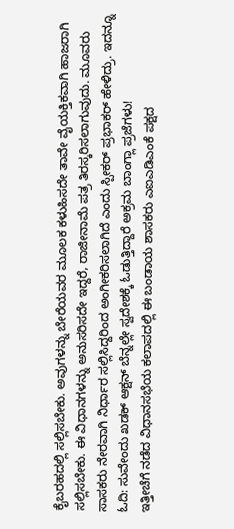ಕೈಬರಹದಲ್ಲಿ ಸಲ್ಲಿಸಬೇಕು. ಅವುಗಳನ್ನು ಬೇರೆಯವರ ಮೂಲಕ ಕಳುಹಿಸದೇ ತಾವೇ ವೈಯಕ್ತಿಕವಾಗಿ ಹಾಜರಾಗಿ ಸಲ್ಲಿಸಬೇಕು. ಈ ವಿಧಾನಗಳನ್ನು ಅನುಸರಿಸದೇ ಇದ್ದರೆ, ರಾಜೀನಾಮೆ ಪತ್ರ ತಿರಸ್ಕರಿಸಲಾಗುವುದು. ಮೂವರು ಸಾಸಕರು ನೇರವಾಗಿ ನಿರ್ಧಾರ ಸಲ್ಲಿಸಿದ್ದರಿಂದ ಅಂಗೀಕರಿಸಲಾಗಿದೆ ಎಂದು ಸ್ಪೀಕರ್ ಪ್ರಭಾಕರ್ ಹೇಳಿದ್ರು. ಇದನ್ನೂ ಓದಿ: ಸುವೇಂದು ಖಡಕ್ ಆಕ್ಷನ್ ಬೆನ್ನಲ್ಲೇ ಸ್ವದೇಶಕ್ಕೆ ಓಡುತ್ತಿದ್ದಾರೆ ಅಕ್ರಮ ಬಾಂಗ್ಲಾ ಪ್ರಜೆಗಳು!
ಇತ್ತೀಚೆಗೆ ನಡೆದ ವಿಧಾನಸಭೆಯ ಕಲಾಪದಲ್ಲಿ ಈ ಬಂಡಾಯ ಶಾಸಕರು ಎಐಎಡಿಎಂಕೆ ಪಕ್ಷದ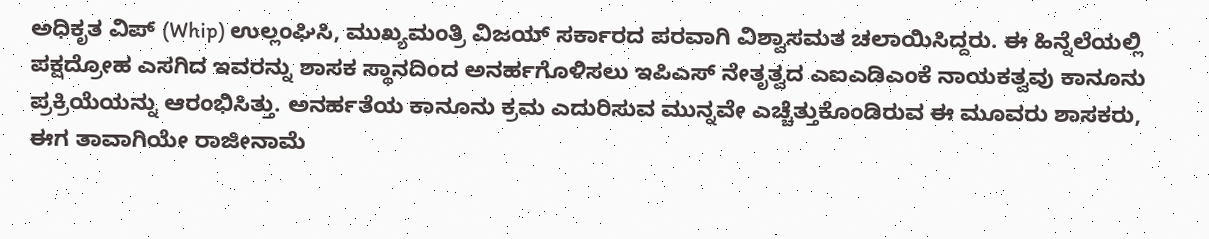ಅಧಿಕೃತ ವಿಪ್ (Whip) ಉಲ್ಲಂಘಿಸಿ, ಮುಖ್ಯಮಂತ್ರಿ ವಿಜಯ್ ಸರ್ಕಾರದ ಪರವಾಗಿ ವಿಶ್ವಾಸಮತ ಚಲಾಯಿಸಿದ್ದರು. ಈ ಹಿನ್ನೆಲೆಯಲ್ಲಿ ಪಕ್ಷದ್ರೋಹ ಎಸಗಿದ ಇವರನ್ನು ಶಾಸಕ ಸ್ಥಾನದಿಂದ ಅನರ್ಹಗೊಳಿಸಲು ಇಪಿಎಸ್ ನೇತೃತ್ವದ ಎಐಎಡಿಎಂಕೆ ನಾಯಕತ್ವವು ಕಾನೂನು ಪ್ರಕ್ರಿಯೆಯನ್ನು ಆರಂಭಿಸಿತ್ತು. ಅನರ್ಹತೆಯ ಕಾನೂನು ಕ್ರಮ ಎದುರಿಸುವ ಮುನ್ನವೇ ಎಚ್ಚೆತ್ತುಕೊಂಡಿರುವ ಈ ಮೂವರು ಶಾಸಕರು, ಈಗ ತಾವಾಗಿಯೇ ರಾಜೀನಾಮೆ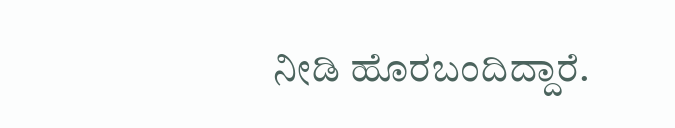ನೀಡಿ ಹೊರಬಂದಿದ್ದಾರೆ.